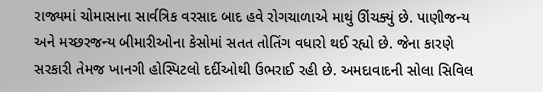રાજ્યમાં ચોમાસાના સાર્વત્રિક વરસાદ બાદ હવે રોગચાળાએ માથું ઊંચક્યું છે. પાણીજન્ય અને મચ્છરજન્ય બીમારીઓના કેસોમાં સતત તોતિંગ વધારો થઈ રહ્યો છે. જેના કારણે સરકારી તેમજ ખાનગી હોસ્પિટલો દર્દીઓથી ઉભરાઈ રહી છે. અમદાવાદની સોલા સિવિલ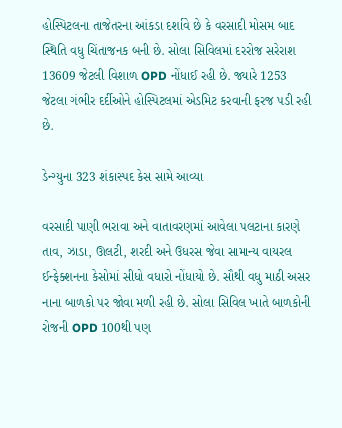હોસ્પિટલના તાજેતરના આંકડા દર્શાવે છે કે વરસાદી મોસમ બાદ સ્થિતિ વધુ ચિંતાજનક બની છે. સોલા સિવિલમાં દરરોજ સરેરાશ 13609 જેટલી વિશાળ OPD નોંધાઈ રહી છે. જ્યારે 1253 જેટલા ગંભીર દર્દીઓને હોસ્પિટલમાં એડમિટ કરવાની ફરજ પડી રહી છે.

ડેન્ગ્યુના 323 શંકાસ્પદ કેસ સામે આવ્યા

વરસાદી પાણી ભરાવા અને વાતાવરણમાં આવેલા પલટાના કારણે તાવ, ઝાડા, ઊલટી, શરદી અને ઉધરસ જેવા સામાન્ય વાયરલ ઈન્ફેક્શનના કેસોમાં સીધો વધારો નોંધાયો છે. સૌથી વધુ માઠી અસર નાના બાળકો પર જોવા મળી રહી છે. સોલા સિવિલ ખાતે બાળકોની રોજની OPD 100થી પણ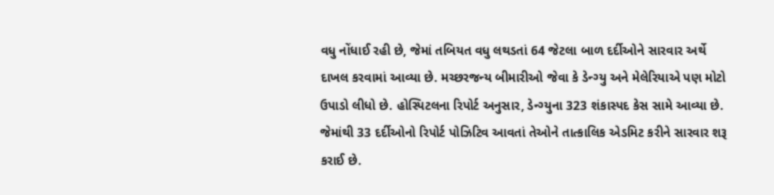વધુ નોંધાઈ રહી છે, જેમાં તબિયત વધુ લથડતાં 64 જેટલા બાળ દર્દીઓને સારવાર અર્થે દાખલ કરવામાં આવ્યા છે. મચ્છરજન્ય બીમારીઓ જેવા કે ડેન્ગ્યુ અને મેલેરિયાએ પણ મોટો ઉપાડો લીધો છે. હોસ્પિટલના રિપોર્ટ અનુસાર, ડેન્ગ્યુના 323 શંકાસ્પદ કેસ સામે આવ્યા છે. જેમાંથી 33 દર્દીઓનો રિપોર્ટ પોઝિટિવ આવતાં તેઓને તાત્કાલિક એડમિટ કરીને સારવાર શરૂ કરાઈ છે.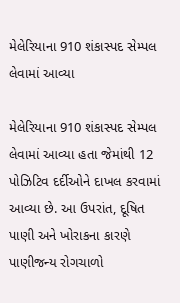મેલેરિયાના 910 શંકાસ્પદ સેમ્પલ લેવામાં આવ્યા

મેલેરિયાના 910 શંકાસ્પદ સેમ્પલ લેવામાં આવ્યા હતા જેમાંથી 12 પોઝિટિવ દર્દીઓને દાખલ કરવામાં આવ્યા છે. આ ઉપરાંત, દૂષિત પાણી અને ખોરાકના કારણે પાણીજન્ય રોગચાળો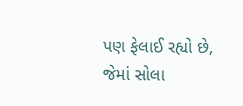પણ ફેલાઈ રહ્યો છે, જેમાં સોલા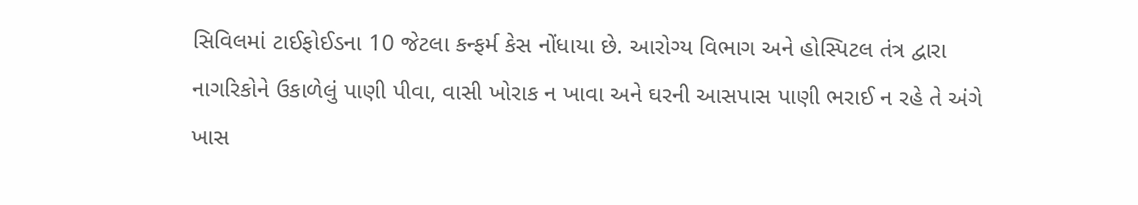સિવિલમાં ટાઈફોઈડના 10 જેટલા કન્ફર્મ કેસ નોંધાયા છે. આરોગ્ય વિભાગ અને હોસ્પિટલ તંત્ર દ્વારા નાગરિકોને ઉકાળેલું પાણી પીવા, વાસી ખોરાક ન ખાવા અને ઘરની આસપાસ પાણી ભરાઈ ન રહે તે અંગે ખાસ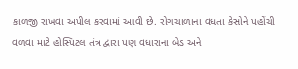કાળજી રાખવા અપીલ કરવામાં આવી છે. રોગચાળાના વધતા કેસોને પહોંચી વળવા માટે હોસ્પિટલ તંત્ર દ્વારા પણ વધારાના બેડ અને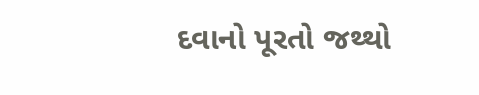દવાનો પૂરતો જથ્થો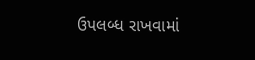ઉપલબ્ધ રાખવામાં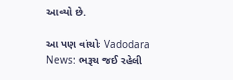આવ્યો છે.

આ પણ વાંચોઃ Vadodara News: ભરૂચ જઈ રહેલી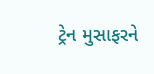ટ્રેન મુસાફરને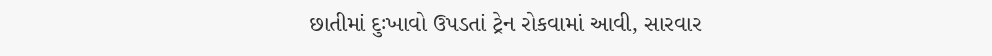છાતીમાં દુઃખાવો ઉપડતાં ટ્રેન રોકવામાં આવી, સારવાર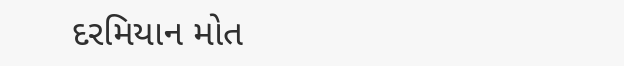દરમિયાન મોત